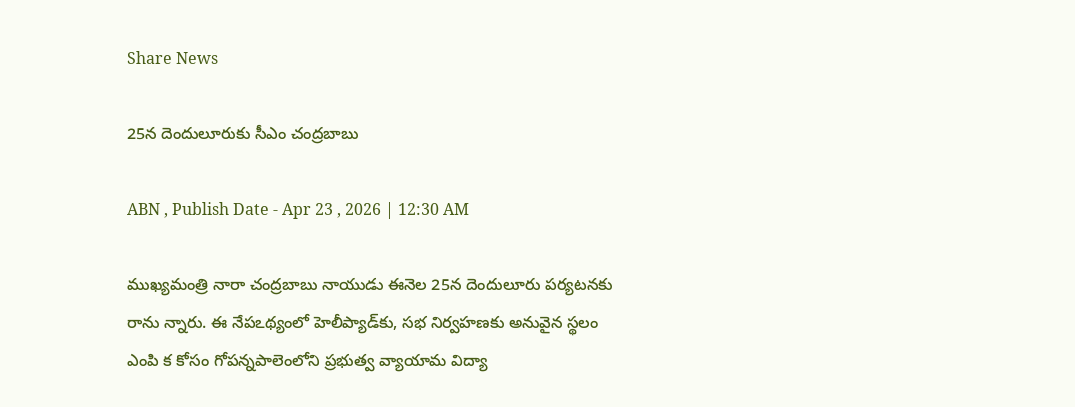Share News

25న దెందులూరుకు సీఎం చంద్రబాబు

ABN , Publish Date - Apr 23 , 2026 | 12:30 AM

ముఖ్యమంత్రి నారా చంద్రబాబు నాయుడు ఈనెల 25న దెందులూరు పర్యటనకు రాను న్నారు. ఈ నేపఽథ్యంలో హెలీప్యాడ్‌కు, సభ నిర్వహణకు అనువైన స్థలం ఎంపి క కోసం గోపన్నపాలెంలోని ప్రభుత్వ వ్యాయామ విద్యా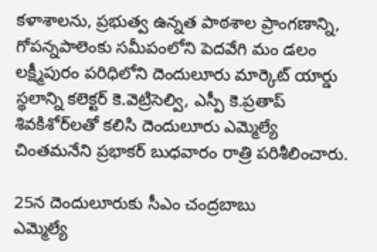కళాశాలను, ప్రభుత్వ ఉన్నత పాఠశాల ప్రాంగణాన్ని, గోపన్నపాలెంకు సమీపంలోని పెదవేగి మం డలం లక్ష్మీపురం పరిధిలోని దెందులూరు మార్కెట్‌ యార్డు స్థలాన్ని కలెక్టర్‌ కె.వెట్రిసెల్వి, ఎస్పీ కె.ప్రతాప్‌ శివకిశోర్‌లతో కలిసి దెందులూరు ఎమ్మెల్యే చింతమనేని ప్రభాకర్‌ బుధవారం రాత్రి పరిశీలించారు.

25న దెందులూరుకు సీఎం చంద్రబాబు
ఎమ్మెల్యే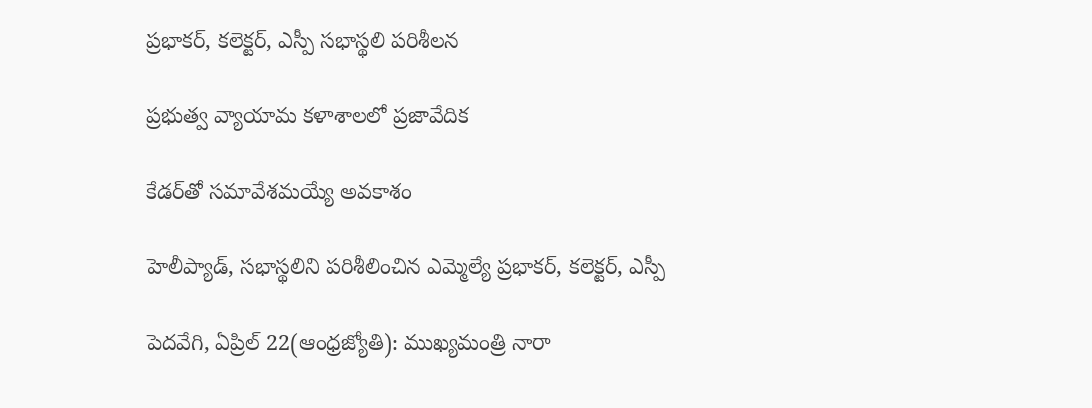ప్రభాకర్‌, కలెక్టర్‌, ఎస్పీ సభాస్థలి పరిశీలన

ప్రభుత్వ వ్యాయామ కళాశాలలో ప్రజావేదిక

కేడర్‌తో సమావేశమయ్యే అవకాశం

హెలీప్యాడ్‌, సభాస్థలిని పరిశీలించిన ఎమ్మెల్యే ప్రభాకర్‌, కలెక్టర్‌, ఎస్పీ

పెదవేగి, ఏప్రిల్‌ 22(ఆంధ్రజ్యోతి): ముఖ్యమంత్రి నారా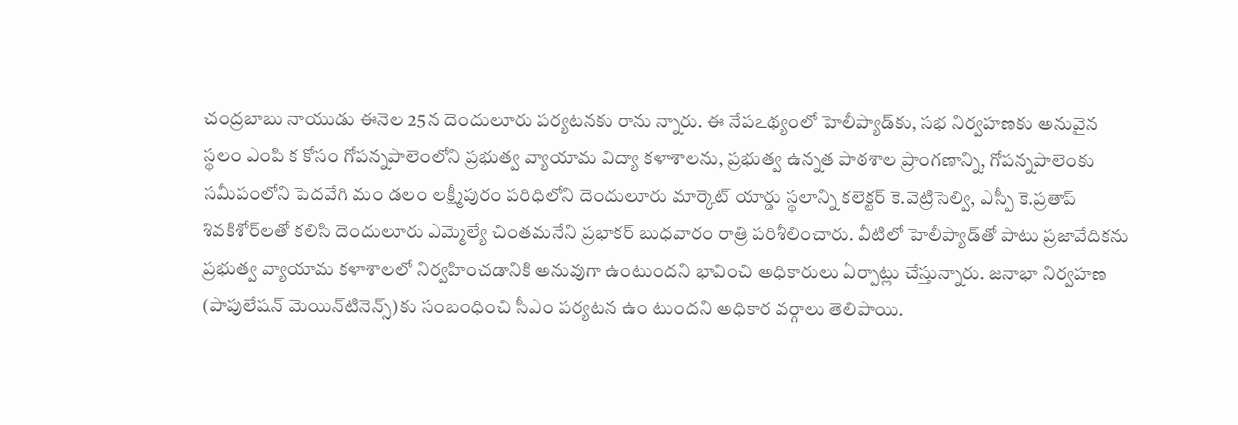చంద్రబాబు నాయుడు ఈనెల 25న దెందులూరు పర్యటనకు రాను న్నారు. ఈ నేపఽథ్యంలో హెలీప్యాడ్‌కు, సభ నిర్వహణకు అనువైన స్థలం ఎంపి క కోసం గోపన్నపాలెంలోని ప్రభుత్వ వ్యాయామ విద్యా కళాశాలను, ప్రభుత్వ ఉన్నత పాఠశాల ప్రాంగణాన్ని, గోపన్నపాలెంకు సమీపంలోని పెదవేగి మం డలం లక్ష్మీపురం పరిధిలోని దెందులూరు మార్కెట్‌ యార్డు స్థలాన్ని కలెక్టర్‌ కె.వెట్రిసెల్వి, ఎస్పీ కె.ప్రతాప్‌ శివకిశోర్‌లతో కలిసి దెందులూరు ఎమ్మెల్యే చింతమనేని ప్రభాకర్‌ బుధవారం రాత్రి పరిశీలించారు. వీటిలో హెలీప్యాడ్‌తో పాటు ప్రజావేదికను ప్రభుత్వ వ్యాయామ కళాశాలలో నిర్వహించడానికి అనువుగా ఉంటుందని భావించి అధికారులు ఏర్పాట్లు చేస్తున్నారు. జనాభా నిర్వహణ (పాపులేషన్‌ మెయిన్‌టినెన్స్‌)కు సంబంధించి సీఎం పర్యటన ఉం టుందని అధికార వర్గాలు తెలిపాయి.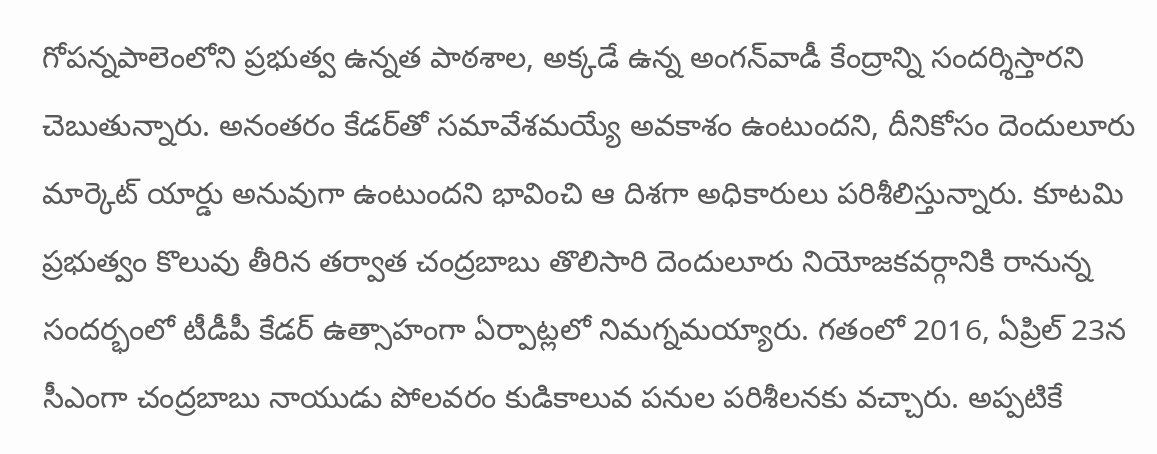గోపన్నపాలెంలోని ప్రభుత్వ ఉన్నత పాఠశాల, అక్కడే ఉన్న అంగన్‌వాడీ కేంద్రాన్ని సందర్శిస్తారని చెబుతున్నారు. అనంతరం కేడర్‌తో సమావేశమయ్యే అవకాశం ఉంటుందని, దీనికోసం దెందులూరు మార్కెట్‌ యార్డు అనువుగా ఉంటుందని భావించి ఆ దిశగా అధికారులు పరిశీలిస్తున్నారు. కూటమి ప్రభుత్వం కొలువు తీరిన తర్వాత చంద్రబాబు తొలిసారి దెందులూరు నియోజకవర్గానికి రానున్న సందర్భంలో టీడీపీ కేడర్‌ ఉత్సాహంగా ఏర్పాట్లలో నిమగ్నమయ్యారు. గతంలో 2016, ఏప్రిల్‌ 23న సీఎంగా చంద్రబాబు నాయుడు పోలవరం కుడికాలువ పనుల పరిశీలనకు వచ్చారు. అప్పటికే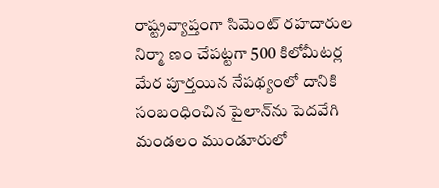రాష్ట్రవ్యాప్తంగా సిమెంట్‌ రహదారుల నిర్మా ణం చేపట్టగా 500 కిలోమీటర్ల మేర పూర్తయిన నేపథ్యంలో దానికి సంబంధించిన పైలాన్‌ను పెదవేగి మండలం ముండూరులో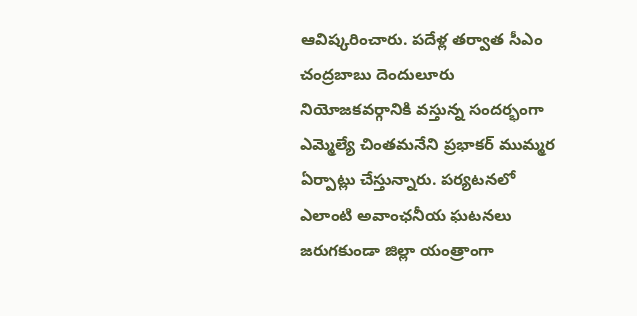ఆవిష్కరించారు. పదేళ్ల తర్వాత సీఎం చంద్రబాబు దెందులూరు నియోజకవర్గానికి వస్తున్న సందర్భంగా ఎమ్మెల్యే చింతమనేని ప్రభాకర్‌ ముమ్మర ఏర్పాట్లు చేస్తున్నారు. పర్యటనలో ఎలాంటి అవాంఛనీయ ఘటనలు జరుగకుండా జిల్లా యంత్రాంగా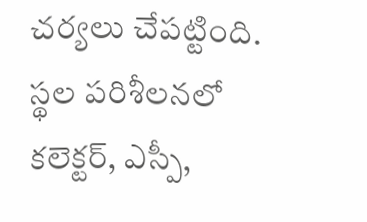చర్యలు చేపట్టింది. స్థల పరిశీలనలో కలెక్టర్‌, ఎస్పీ,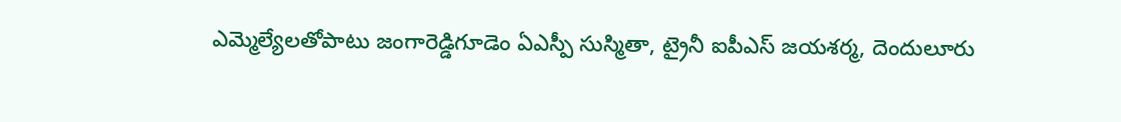ఎమ్మెల్యేలతోపాటు జంగారెడ్డిగూడెం ఏఎస్పీ సుస్మితా, ట్రైనీ ఐపీఎస్‌ జయశర్మ, దెందులూరు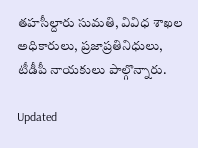తహసీల్దారు సుమతి, వివిధ శాఖల అధికారులు, ప్రజాప్రతినిధులు, టీడీపీ నాయకులు పాల్గొన్నారు.

Updated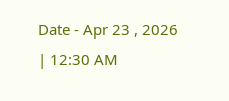Date - Apr 23 , 2026 | 12:30 AM